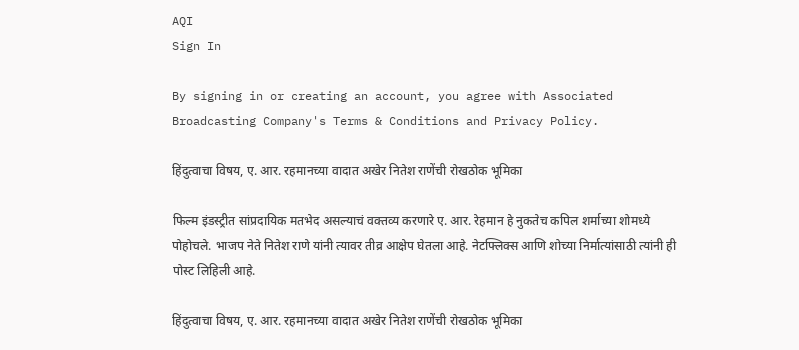AQI
Sign In

By signing in or creating an account, you agree with Associated Broadcasting Company's Terms & Conditions and Privacy Policy.

हिंदुत्वाचा विषय, ए. आर. रहमानच्या वादात अखेर नितेश राणेंची रोखठोक भूमिका

फिल्म इंडस्ट्रीत सांप्रदायिक मतभेद असल्याचं वक्तव्य करणारे ए. आर. रेहमान हे नुकतेच कपिल शर्माच्या शोमध्ये पोहोचले. भाजप नेते नितेश राणे यांनी त्यावर तीव्र आक्षेप घेतला आहे. नेटफ्लिक्स आणि शोच्या निर्मात्यांसाठी त्यांनी ही पोस्ट लिहिली आहे.

हिंदुत्वाचा विषय, ए. आर. रहमानच्या वादात अखेर नितेश राणेंची रोखठोक भूमिका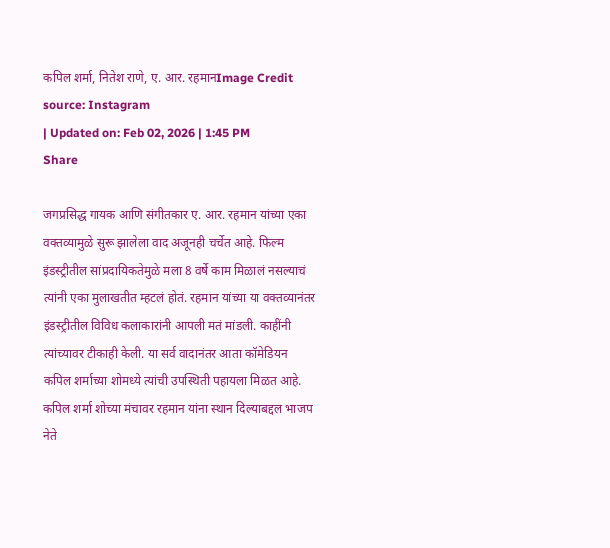कपिल शर्मा, नितेश राणे, ए. आर. रहमानImage Credit source: Instagram
| Updated on: Feb 02, 2026 | 1:45 PM
Share

जगप्रसिद्ध गायक आणि संगीतकार ए. आर. रहमान यांच्या एका वक्तव्यामुळे सुरू झालेला वाद अजूनही चर्चेत आहे. फिल्म इंडस्ट्रीतील सांप्रदायिकतेमुळे मला 8 वर्षे काम मिळालं नसल्याचं त्यांनी एका मुलाखतीत म्हटलं होतं. रहमान यांच्या या वक्तव्यानंतर इंडस्ट्रीतील विविध कलाकारांनी आपली मतं मांडली. काहींनी त्यांच्यावर टीकाही केली. या सर्व वादानंतर आता कॉमेडियन कपिल शर्माच्या शोमध्ये त्यांची उपस्थिती पहायला मिळत आहे. कपिल शर्मा शोच्या मंचावर रहमान यांना स्थान दिल्याबद्दल भाजप नेते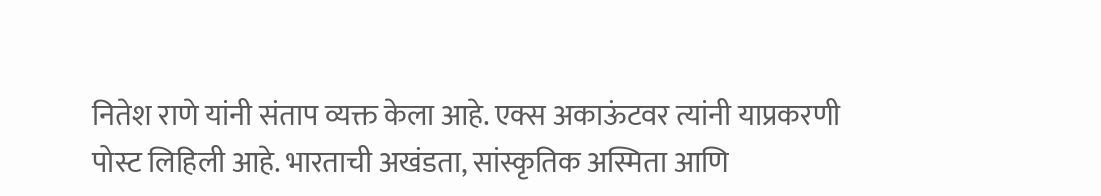नितेश राणे यांनी संताप व्यक्त केला आहे. एक्स अकाऊंटवर त्यांनी याप्रकरणी पोस्ट लिहिली आहे. भारताची अखंडता, सांस्कृतिक अस्मिता आणि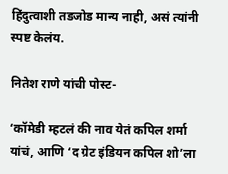हिंदुत्वाशी तडजोड मान्य नाही, असं त्यांनी स्पष्ट केलंय.

नितेश राणे यांची पोस्ट-

‘कॉमेडी म्हटलं की नाव येतं कपिल शर्मा यांचं, आणि ‘द ग्रेट इंडियन कपिल शो’ला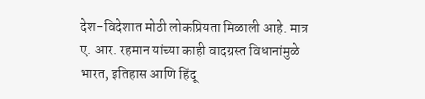देश-विदेशात मोठी लोकप्रियता मिळाली आहे. मात्र ए. आर. रहमान यांच्या काही वादग्रस्त विधानांमुळे भारत, इतिहास आणि हिंदू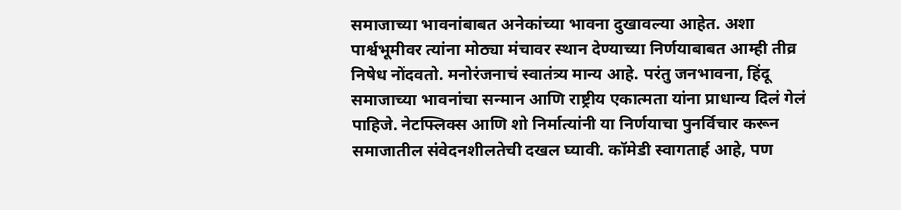समाजाच्या भावनांबाबत अनेकांच्या भावना दुखावल्या आहेत. अशा पार्श्वभूमीवर त्यांना मोठ्या मंचावर स्थान देण्याच्या निर्णयाबाबत आम्ही तीव्र निषेध नोंदवतो. मनोरंजनाचं स्वातंत्र्य मान्य आहे. परंतु जनभावना, हिंदू समाजाच्या भावनांचा सन्मान आणि राष्ट्रीय एकात्मता यांना प्राधान्य दिलं गेलं पाहिजे. नेटफ्लिक्स आणि शो निर्मात्यांनी या निर्णयाचा पुनर्विचार करून समाजातील संवेदनशीलतेची दखल घ्यावी. कॉमेडी स्वागतार्ह आहे, पण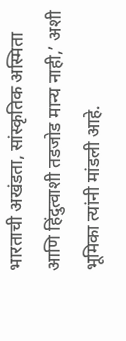भारताची अखंडता, सांस्कृतिक अस्मिता आणि हिंदुत्वाशी तडजोड मान्य नाही,’ अशी भूमिका त्यांनी मांडली आहे.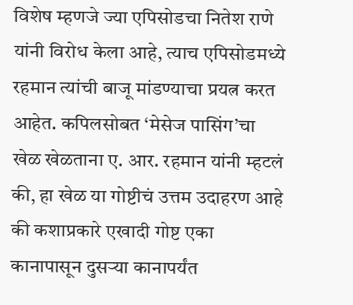विशेष म्हणजे ज्या एपिसोडचा नितेश राणे यांनी विरोध केला आहे, त्याच एपिसोडमध्ये रहमान त्यांची बाजू मांडण्याचा प्रयत्न करत आहेत. कपिलसोबत ‘मेसेज पासिंग’चा खेळ खेळताना ए. आर. रहमान यांनी म्हटलं की, हा खेळ या गोष्टीचं उत्तम उदाहरण आहे की कशाप्रकारे एखादी गोष्ट एका कानापासून दुसऱ्या कानापर्यंत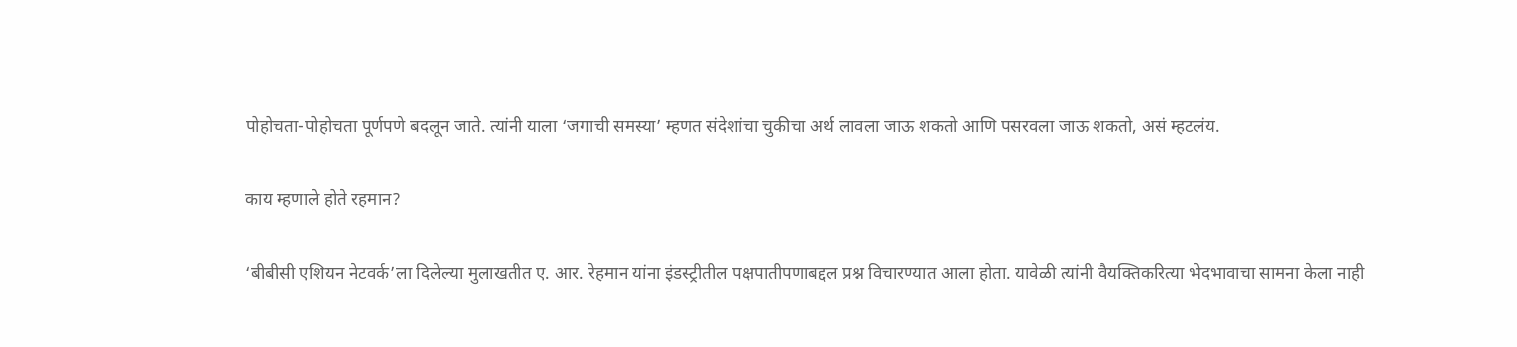पोहोचता-पोहोचता पूर्णपणे बदलून जाते. त्यांनी याला ‘जगाची समस्या’ म्हणत संदेशांचा चुकीचा अर्थ लावला जाऊ शकतो आणि पसरवला जाऊ शकतो, असं म्हटलंय.

काय म्हणाले होते रहमान?

‘बीबीसी एशियन नेटवर्क’ला दिलेल्या मुलाखतीत ए. आर. रेहमान यांना इंडस्ट्रीतील पक्षपातीपणाबद्दल प्रश्न विचारण्यात आला होता. यावेळी त्यांनी वैयक्तिकरित्या भेदभावाचा सामना केला नाही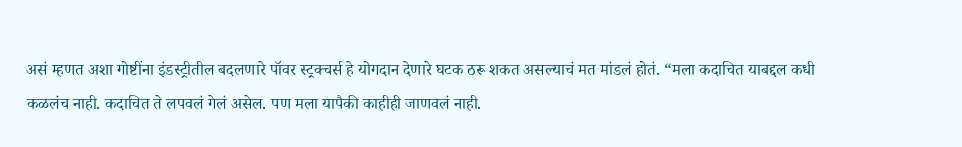असं म्हणत अशा गोष्टींना इंडस्ट्रीतील बदलणारे पॉवर स्ट्रक्चर्स हे योगदान देणारे घटक ठरू शकत असल्याचं मत मांडलं होतं. “मला कदाचित याबद्दल कधी कळलंच नाही. कदाचित ते लपवलं गेलं असेल. पण मला यापैकी काहीही जाणवलं नाही.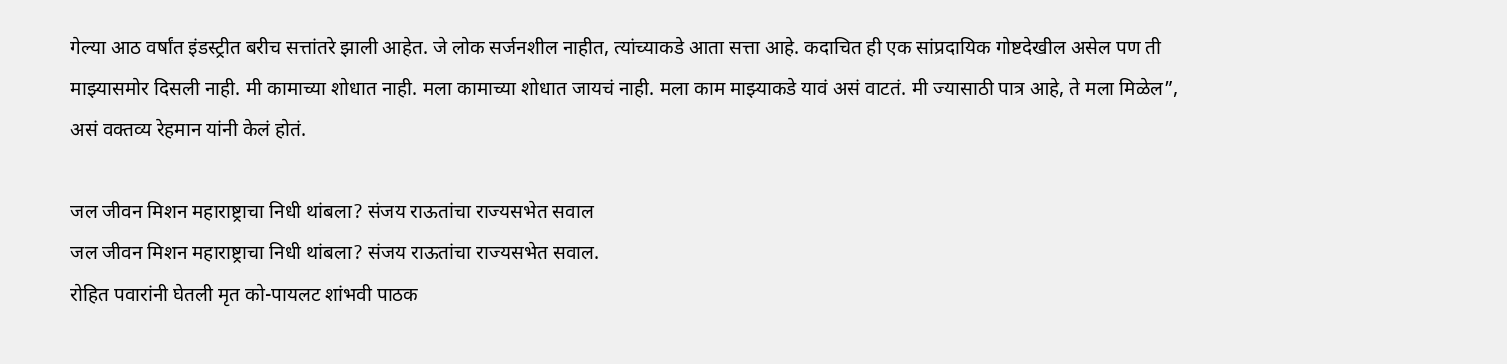गेल्या आठ वर्षांत इंडस्ट्रीत बरीच सत्तांतरे झाली आहेत. जे लोक सर्जनशील नाहीत, त्यांच्याकडे आता सत्ता आहे. कदाचित ही एक सांप्रदायिक गोष्टदेखील असेल पण ती माझ्यासमोर दिसली नाही. मी कामाच्या शोधात नाही. मला कामाच्या शोधात जायचं नाही. मला काम माझ्याकडे यावं असं वाटतं. मी ज्यासाठी पात्र आहे, ते मला मिळेल”, असं वक्तव्य रेहमान यांनी केलं होतं.

जल जीवन मिशन महाराष्ट्राचा निधी थांबला? संजय राऊतांचा राज्यसभेत सवाल
जल जीवन मिशन महाराष्ट्राचा निधी थांबला? संजय राऊतांचा राज्यसभेत सवाल.
रोहित पवारांनी घेतली मृत को-पायलट शांभवी पाठक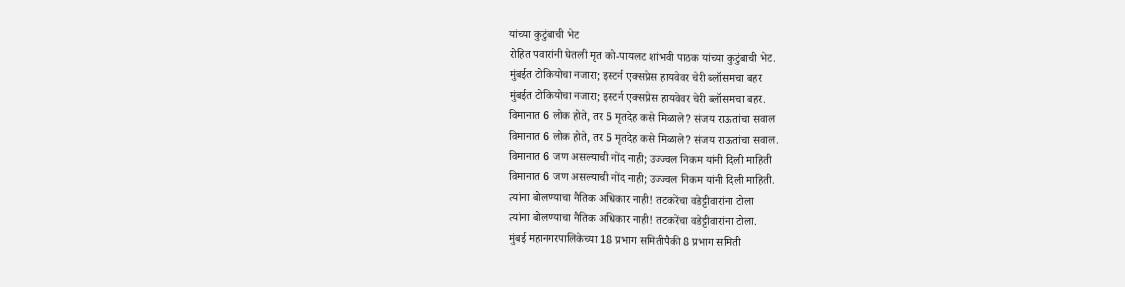यांच्या कुटुंबाची भेट
रोहित पवारांनी घेतली मृत को-पायलट शांभवी पाठक यांच्या कुटुंबाची भेट.
मुंबईत टोकियोचा नजारा; इस्टर्न एक्सप्रेस हायवेवर चेरी ब्लॉसमचा बहर
मुंबईत टोकियोचा नजारा; इस्टर्न एक्सप्रेस हायवेवर चेरी ब्लॉसमचा बहर.
विमानात 6 लोक होते, तर 5 मृतदेह कसे मिळाले? संजय राऊतांचा सवाल
विमानात 6 लोक होते, तर 5 मृतदेह कसे मिळाले? संजय राऊतांचा सवाल.
विमानात 6 जण असल्याची नोंद नाही; उज्ज्वल निकम यांनी दिली माहिती
विमानात 6 जण असल्याची नोंद नाही; उज्ज्वल निकम यांनी दिली माहिती.
त्यांना बोलण्याचा नैतिक अधिकार नाही! तटकरेंचा वडेट्टीवारांना टोला
त्यांना बोलण्याचा नैतिक अधिकार नाही! तटकरेंचा वडेट्टीवारांना टोला.
मुंबई महानगरपालिकेच्या 18 प्रभाग समितीपैकी 8 प्रभाग समिती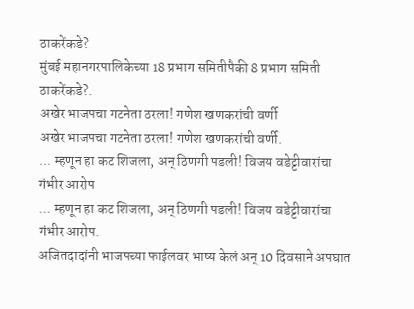ठाकरेंकडे?
मुंबई महानगरपालिकेच्या 18 प्रभाग समितीपैकी 8 प्रभाग समिती ठाकरेंकडे?.
अखेर भाजपचा गटनेता ठरला! गणेश खणकरांची वर्णी
अखेर भाजपचा गटनेता ठरला! गणेश खणकरांची वर्णी.
... म्हणून हा कट शिजला, अन् ठिणगी पडली! विजय वडेट्टीवारांचा गंभीर आरोप
... म्हणून हा कट शिजला, अन् ठिणगी पडली! विजय वडेट्टीवारांचा गंभीर आरोप.
अजितदादांनी भाजपच्या फाईलवर भाष्य केलं अन् 10 दिवसाने अपघात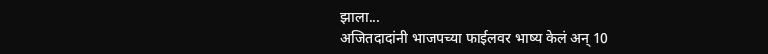झाला...
अजितदादांनी भाजपच्या फाईलवर भाष्य केलं अन् 10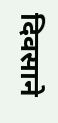दिवसाने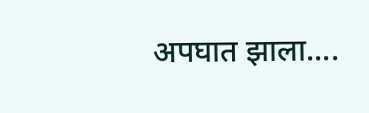अपघात झाला....